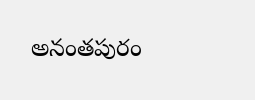అనంతపురం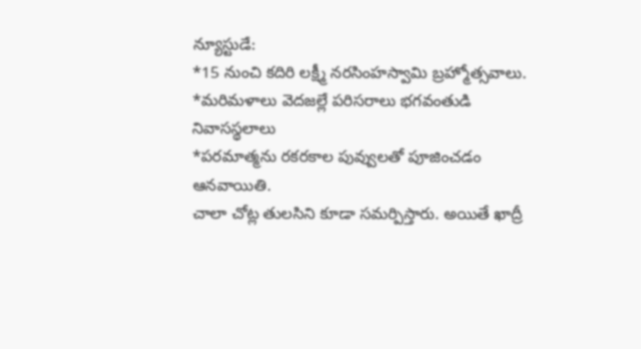న్యూస్టుడే:
*15 నుంచి కదిరి లక్ష్మీ నరసింహస్వామి బ్రహ్మోత్సవాలు.
*మరిమళాలు వెదజల్లే పరిసరాలు భగవంతుడి నివాసస్థలాలు
*పరమాత్మను రకరకాల పువ్వులతో పూజించడం ఆనవాయితి.
చాలా చోట్ల తులసిని కూడా సమర్పిస్తారు. అయితే ఖాద్రీ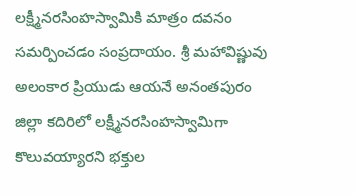లక్ష్మీనరసింహస్వామికి మాత్రం దవనం సమర్పించడం సంప్రదాయం. శ్రీ మహావిష్ణువు అలంకార ప్రియుడు ఆయనే అనంతపురం జిల్లా కదిరిలో లక్ష్మీనరసింహస్వామిగా కొలువయ్యారని భక్తుల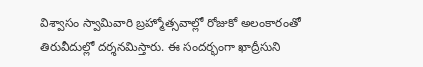విశ్వాసం స్వామివారి బ్రహ్మోత్సవాల్లో రోజుకో అలంకారంతో తిరువీదుల్లో దర్శనమిస్తారు. ఈ సందర్భంగా ఖాద్రీసుని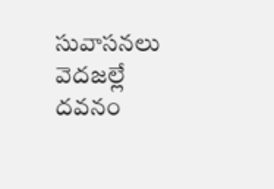సువాసనలు వెదజల్లే దవనం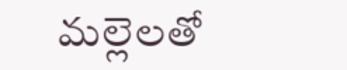మల్లెలతో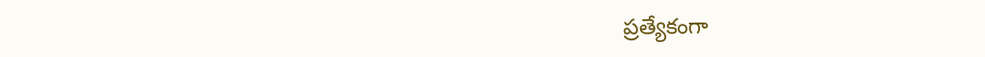ప్రత్యేకంగా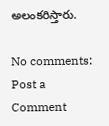అలంకరిస్తారు.

No comments:
Post a Comment